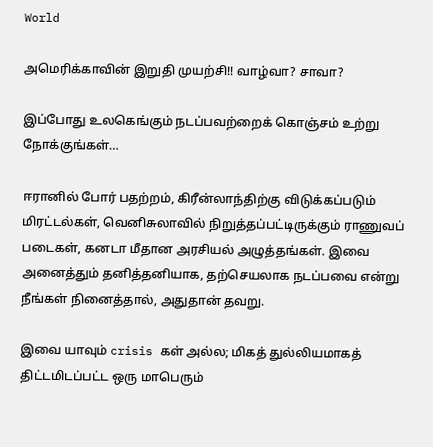World

அமெரிக்காவின் இறுதி முயற்சி!! வாழ்வா? சாவா?

இப்போது உலகெங்கும் நடப்பவற்றைக் கொஞ்சம் உற்று நோக்குங்கள்…

ஈரானில் போர் பதற்றம், கிரீன்லாந்திற்கு விடுக்கப்படும் மிரட்டல்கள், வெனிசுலாவில் நிறுத்தப்பட்டிருக்கும் ராணுவப் படைகள், கனடா மீதான அரசியல் அழுத்தங்கள். இவை அனைத்தும் தனித்தனியாக, தற்செயலாக நடப்பவை என்று நீங்கள் நினைத்தால், அதுதான் தவறு.

இவை யாவும் crisis கள் அல்ல; மிகத் துல்லியமாகத் திட்டமிடப்பட்ட ஒரு மாபெரும்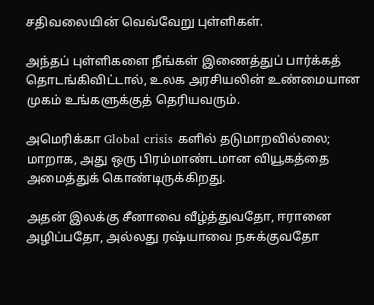சதிவலையின் வெவ்வேறு புள்ளிகள்.

அந்தப் புள்ளிகளை நீங்கள் இணைத்துப் பார்க்கத் தொடங்கிவிட்டால், உலக அரசியலின் உண்மையான முகம் உங்களுக்குத் தெரியவரும்.

அமெரிக்கா Global crisis களில் தடுமாறவில்லை; மாறாக, அது ஒரு பிரம்மாண்டமான வியூகத்தை அமைத்துக் கொண்டிருக்கிறது.

அதன் இலக்கு சீனாவை வீழ்த்துவதோ, ஈரானை அழிப்பதோ, அல்லது ரஷ்யாவை நசுக்குவதோ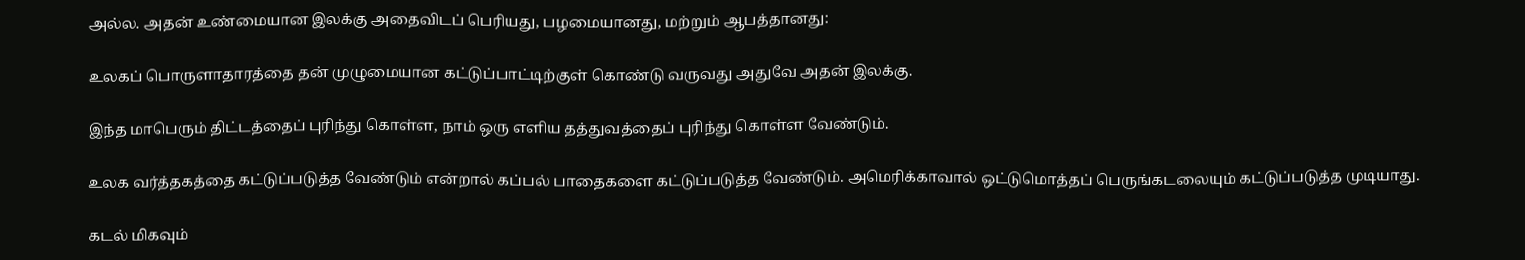அல்ல. அதன் உண்மையான இலக்கு அதைவிடப் பெரியது, பழமையானது, மற்றும் ஆபத்தானது:

உலகப் பொருளாதாரத்தை தன் முழுமையான கட்டுப்பாட்டிற்குள் கொண்டு வருவது அதுவே அதன் இலக்கு.

இந்த மாபெரும் திட்டத்தைப் புரிந்து கொள்ள, நாம் ஒரு எளிய தத்துவத்தைப் புரிந்து கொள்ள வேண்டும்.

உலக வர்த்தகத்தை கட்டுப்படுத்த வேண்டும் என்றால் கப்பல் பாதைகளை கட்டுப்படுத்த வேண்டும். அமெரிக்காவால் ஒட்டுமொத்தப் பெருங்கடலையும் கட்டுப்படுத்த முடியாது.

கடல் மிகவும்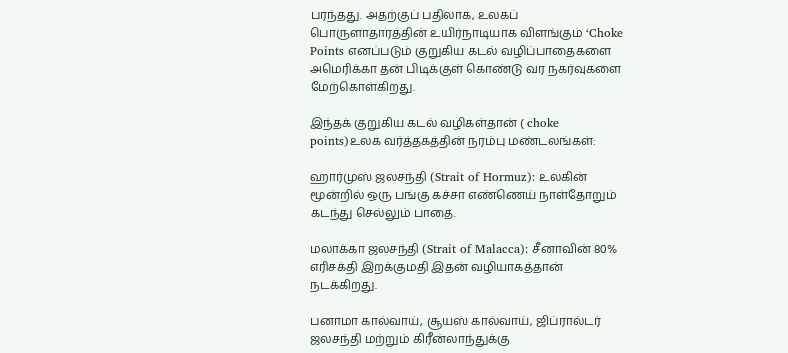பரந்தது. அதற்குப் பதிலாக, உலகப் பொருளாதாரத்தின் உயிர்நாடியாக விளங்கும் ‘Choke Points எனப்படும் குறுகிய கடல் வழிப்பாதைகளை அமெரிக்கா தன் பிடிக்குள் கொண்டு வர நகர்வுகளை மேற்கொள்கிறது.

இந்தக் குறுகிய கடல் வழிகள்தான் ( choke points)உலக வர்த்தகத்தின் நரம்பு மண்டலங்கள்:

ஹார்முஸ் ஜலசந்தி (Strait of Hormuz): உலகின் மூன்றில் ஒரு பங்கு கச்சா எண்ணெய் நாள்தோறும் கடந்து செல்லும் பாதை.

மலாக்கா ஜலசந்தி (Strait of Malacca): சீனாவின் 80% எரிசக்தி இறக்குமதி இதன் வழியாகத்தான் நடக்கிறது.

பனாமா கால்வாய், சூயஸ் கால்வாய், ஜிப்ரால்டர் ஜலசந்தி மற்றும் கிரீன்லாந்துக்கு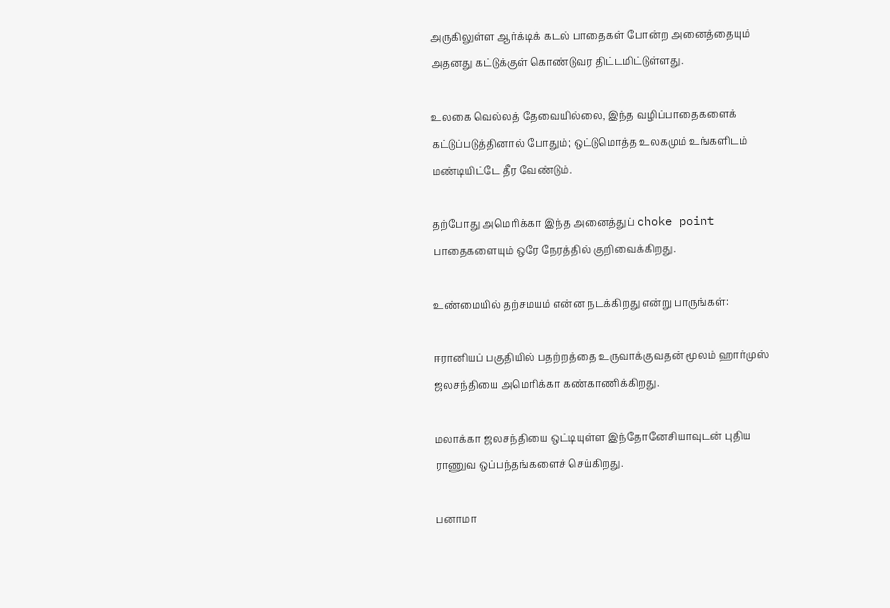அருகிலுள்ள ஆர்க்டிக் கடல் பாதைகள் போன்ற அனைத்தையும் அதனது கட்டுக்குள் கொண்டுவர திட்டமிட்டுள்ளது.

உலகை வெல்லத் தேவையில்லை, இந்த வழிப்பாதைகளைக் கட்டுப்படுத்தினால் போதும்; ஒட்டுமொத்த உலகமும் உங்களிடம் மண்டியிட்டே தீர வேண்டும்.

தற்போது அமெரிக்கா இந்த அனைத்துப் choke point பாதைகளையும் ஒரே நேரத்தில் குறிவைக்கிறது.

உண்மையில் தற்சமயம் என்ன நடக்கிறது என்று பாருங்கள்:

ஈரானியப் பகுதியில் பதற்றத்தை உருவாக்குவதன் மூலம் ஹார்முஸ் ஜலசந்தியை அமெரிக்கா கண்காணிக்கிறது.

மலாக்கா ஜலசந்தியை ஒட்டியுள்ள இந்தோனேசியாவுடன் புதிய ராணுவ ஒப்பந்தங்களைச் செய்கிறது.

பனாமா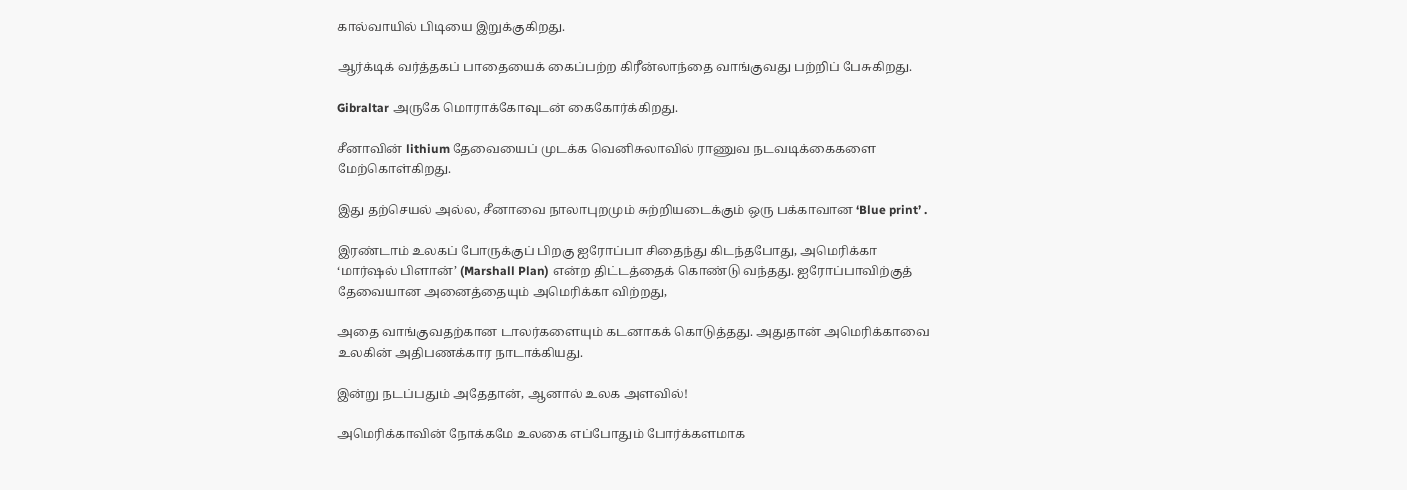கால்வாயில் பிடியை இறுக்குகிறது.

ஆர்க்டிக் வர்த்தகப் பாதையைக் கைப்பற்ற கிரீன்லாந்தை வாங்குவது பற்றிப் பேசுகிறது.

Gibraltar அருகே மொராக்கோவுடன் கைகோர்க்கிறது.

சீனாவின் lithium தேவையைப் முடக்க வெனிசுலாவில் ராணுவ நடவடிக்கைகளை மேற்கொள்கிறது.

இது தற்செயல் அல்ல, சீனாவை நாலாபுறமும் சுற்றியடைக்கும் ஒரு பக்காவான ‘Blue print’ .

இரண்டாம் உலகப் போருக்குப் பிறகு ஐரோப்பா சிதைந்து கிடந்தபோது, அமெரிக்கா ‘மார்ஷல் பிளான்’ (Marshall Plan) என்ற திட்டத்தைக் கொண்டு வந்தது. ஐரோப்பாவிற்குத் தேவையான அனைத்தையும் அமெரிக்கா விற்றது,

அதை வாங்குவதற்கான டாலர்களையும் கடனாகக் கொடுத்தது. அதுதான் அமெரிக்காவை உலகின் அதிபணக்கார நாடாக்கியது.

இன்று நடப்பதும் அதேதான், ஆனால் உலக அளவில்!

அமெரிக்காவின் நோக்கமே உலகை எப்போதும் போர்க்களமாக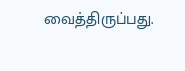வைத்திருப்பது.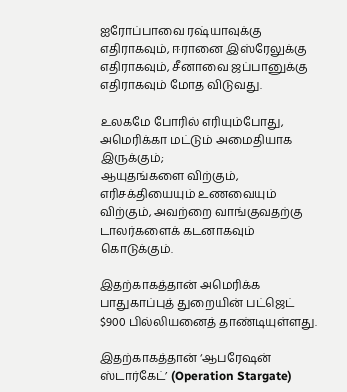ஐரோப்பாவை ரஷ்யாவுக்கு எதிராகவும், ஈரானை இஸ்ரேலுக்கு எதிராகவும், சீனாவை ஜப்பானுக்கு எதிராகவும் மோத விடுவது.

உலகமே போரில் எரியும்போது, அமெரிக்கா மட்டும் அமைதியாக இருக்கும்;
ஆயுதங்களை விற்கும், எரிசக்தியையும் உணவையும் விற்கும், அவற்றை வாங்குவதற்கு டாலர்களைக் கடனாகவும் கொடுக்கும்.

இதற்காகத்தான் அமெரிக்க பாதுகாப்புத் துறையின் பட்ஜெட் $900 பில்லியனைத் தாண்டியுள்ளது.

இதற்காகத்தான் ‘ஆபரேஷன் ஸ்டார்கேட்’ (Operation Stargate)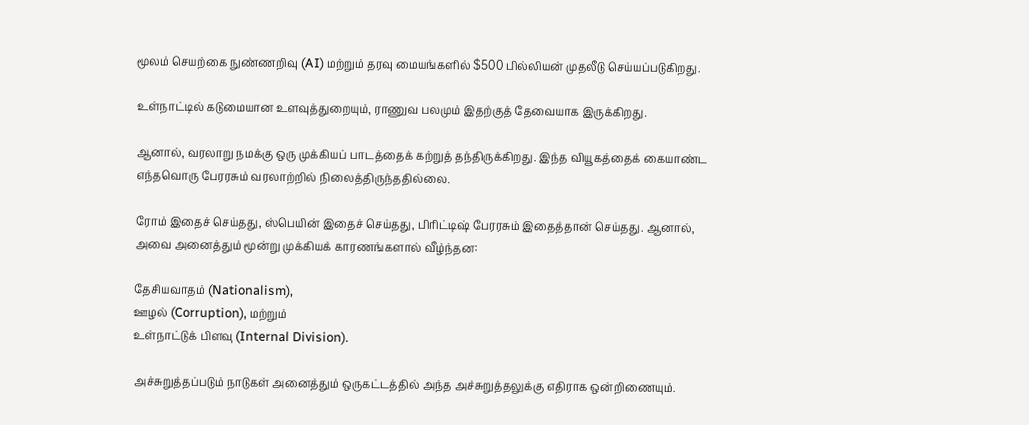மூலம் செயற்கை நுண்ணறிவு (AI) மற்றும் தரவு மையங்களில் $500 பில்லியன் முதலீடு செய்யப்படுகிறது.

உள்நாட்டில் கடுமையான உளவுத்துறையும், ராணுவ பலமும் இதற்குத் தேவையாக இருக்கிறது.

ஆனால், வரலாறு நமக்கு ஒரு முக்கியப் பாடத்தைக் கற்றுத் தந்திருக்கிறது. இந்த வியூகத்தைக் கையாண்ட எந்தவொரு பேரரசும் வரலாற்றில் நிலைத்திருந்ததில்லை.

ரோம் இதைச் செய்தது, ஸ்பெயின் இதைச் செய்தது, பிரிட்டிஷ் பேரரசும் இதைத்தான் செய்தது. ஆனால், அவை அனைத்தும் மூன்று முக்கியக் காரணங்களால் வீழ்ந்தன:

தேசியவாதம் (Nationalism),
ஊழல் (Corruption), மற்றும்
உள்நாட்டுக் பிளவு (Internal Division).

அச்சுறுத்தப்படும் நாடுகள் அனைத்தும் ஒருகட்டத்தில் அந்த அச்சுறுத்தலுக்கு எதிராக ஒன்றிணையும்.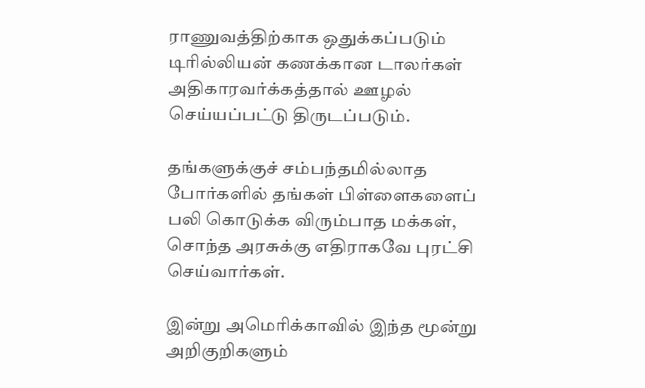ராணுவத்திற்காக ஒதுக்கப்படும் டிரில்லியன் கணக்கான டாலர்கள் அதிகாரவர்க்கத்தால் ஊழல் செய்யப்பட்டு திருடப்படும்.

தங்களுக்குச் சம்பந்தமில்லாத போர்களில் தங்கள் பிள்ளைகளைப் பலி கொடுக்க விரும்பாத மக்கள், சொந்த அரசுக்கு எதிராகவே புரட்சி செய்வார்கள்.

இன்று அமெரிக்காவில் இந்த மூன்று அறிகுறிகளும்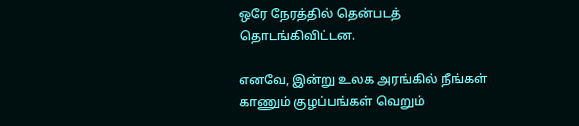ஒரே நேரத்தில் தென்படத் தொடங்கிவிட்டன.

எனவே, இன்று உலக அரங்கில் நீங்கள் காணும் குழப்பங்கள் வெறும்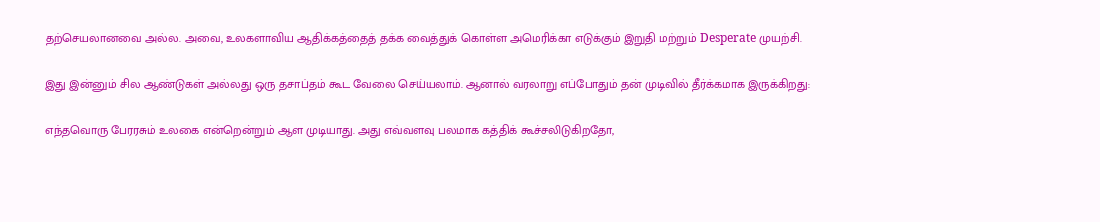தற்செயலானவை அல்ல. அவை, உலகளாவிய ஆதிக்கத்தைத் தக்க வைத்துக் கொள்ள அமெரிக்கா எடுக்கும் இறுதி மற்றும் Desperate முயற்சி.

இது இன்னும் சில ஆண்டுகள் அல்லது ஒரு தசாப்தம் கூட வேலை செய்யலாம். ஆனால் வரலாறு எப்போதும் தன் முடிவில் தீர்க்கமாக இருக்கிறது:

எந்தவொரு பேரரசும் உலகை என்றென்றும் ஆள முடியாது. அது எவ்வளவு பலமாக கத்திக் கூச்சலிடுகிறதோ,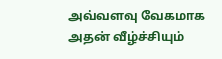அவ்வளவு வேகமாக அதன் வீழ்ச்சியும்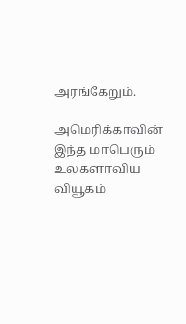அரங்கேறும்.

அமெரிக்காவின் இந்த மாபெரும் உலகளாவிய வியூகம்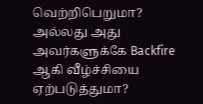வெற்றிபெறுமா? அல்லது அது அவர்களுக்கே Backfire ஆகி வீழ்ச்சியை ஏற்படுத்துமா?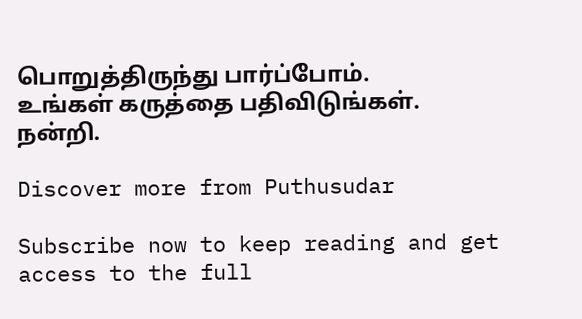பொறுத்திருந்து பார்ப்போம்.
உங்கள் கருத்தை பதிவிடுங்கள். நன்றி.

Discover more from Puthusudar

Subscribe now to keep reading and get access to the full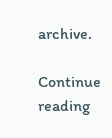archive.

Continue reading